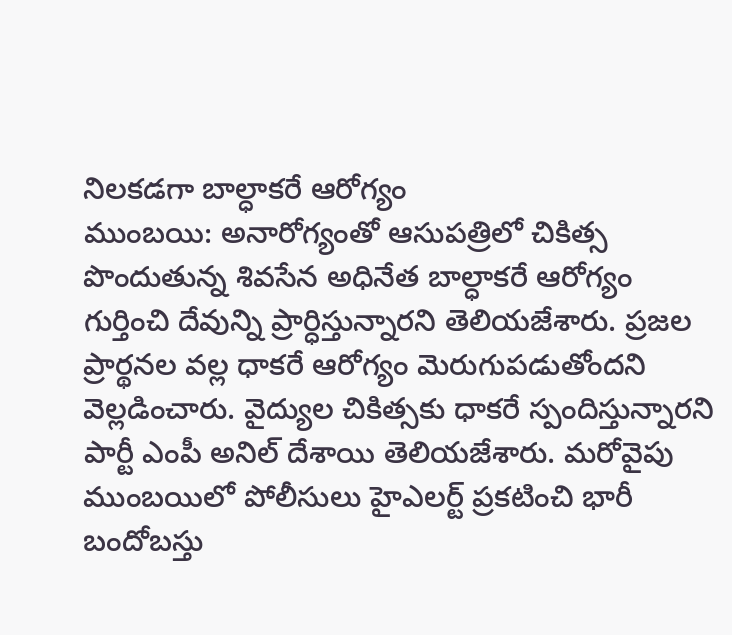నిలకడగా బాల్ధాకరే ఆరోగ్యం
ముంబయి: అనారోగ్యంతో ఆసుపత్రిలో చికిత్స పొందుతున్న శివసేన అధినేత బాల్ధాకరే ఆరోగ్యం గుర్తించి దేవున్ని ప్రార్ధిస్తున్నారని తెలియజేశారు. ప్రజల ప్రార్థనల వల్ల ధాకరే ఆరోగ్యం మెరుగుపడుతోందని వెల్లడించారు. వైద్యుల చికిత్సకు ధాకరే స్పందిస్తున్నారని పార్టీ ఎంపీ అనిల్ దేశాయి తెలియజేశారు. మరోవైపు ముంబయిలో పోలీసులు హైఎలర్ట్ ప్రకటించి భారీ బందోబస్తు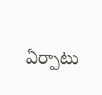ఏర్పాటు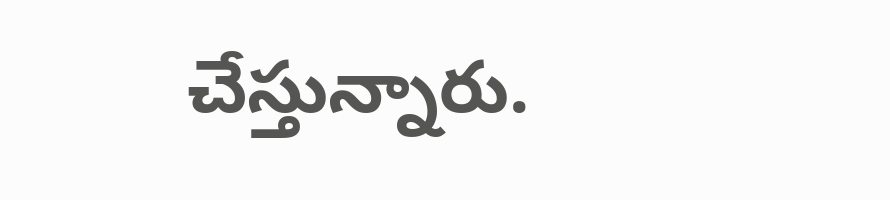చేస్తున్నారు.